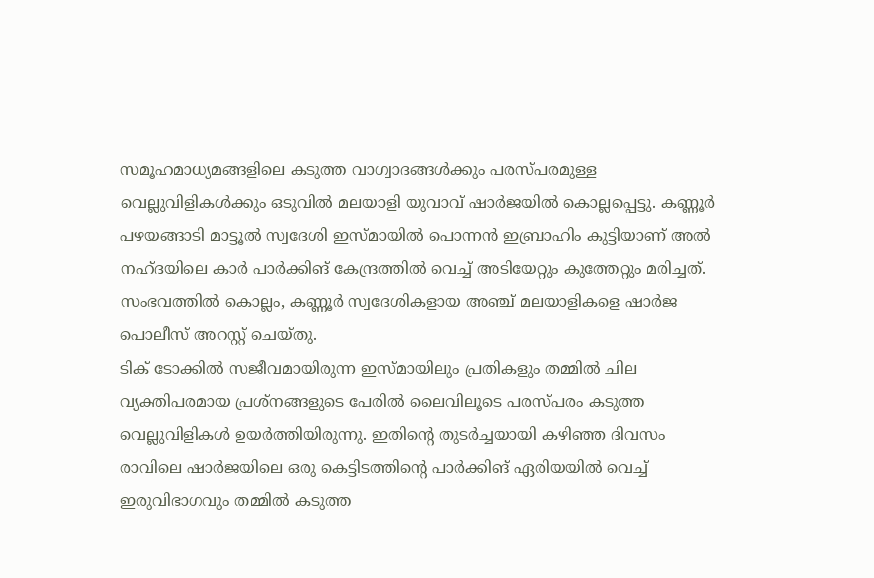സമൂഹമാധ്യമങ്ങളിലെ കടുത്ത വാഗ്വാദങ്ങൾക്കും പരസ്പരമുള്ള വെല്ലുവിളികൾക്കും ഒടുവിൽ മലയാളി യുവാവ് ഷാർജയിൽ കൊല്ലപ്പെട്ടു. കണ്ണൂർ പഴയങ്ങാടി മാട്ടൂൽ സ്വദേശി ഇസ്മായിൽ പൊന്നൻ ഇബ്രാഹിം കുട്ടിയാണ് അൽ നഹ്ദയിലെ കാർ പാർക്കിങ് കേന്ദ്രത്തിൽ വെച്ച് അടിയേറ്റും കുത്തേറ്റും മരിച്ചത്. സംഭവത്തിൽ കൊല്ലം, കണ്ണൂർ സ്വദേശികളായ അഞ്ച് മലയാളികളെ ഷാർജ പൊലീസ് അറസ്റ്റ് ചെയ്തു.
ടിക് ടോക്കിൽ സജീവമായിരുന്ന ഇസ്മായിലും പ്രതികളും തമ്മിൽ ചില വ്യക്തിപരമായ പ്രശ്നങ്ങളുടെ പേരിൽ ലൈവിലൂടെ പരസ്പരം കടുത്ത വെല്ലുവിളികൾ ഉയർത്തിയിരുന്നു. ഇതിന്റെ തുടർച്ചയായി കഴിഞ്ഞ ദിവസം രാവിലെ ഷാർജയിലെ ഒരു കെട്ടിടത്തിന്റെ പാർക്കിങ് ഏരിയയിൽ വെച്ച് ഇരുവിഭാഗവും തമ്മിൽ കടുത്ത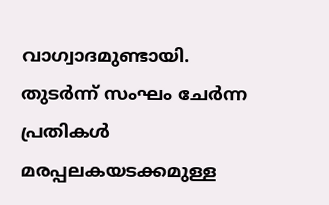വാഗ്വാദമുണ്ടായി. തുടർന്ന് സംഘം ചേർന്ന പ്രതികൾ മരപ്പലകയടക്കമുള്ള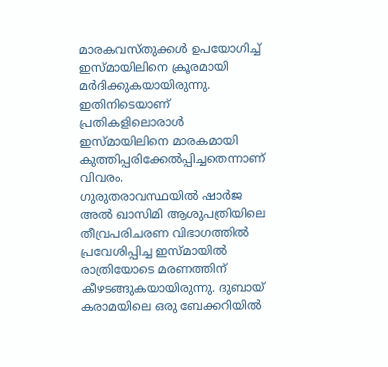മാരകവസ്തുക്കൾ ഉപയോഗിച്ച് ഇസ്മായിലിനെ ക്രൂരമായി മർദിക്കുകയായിരുന്നു. ഇതിനിടെയാണ് പ്രതികളിലൊരാൾ ഇസ്മായിലിനെ മാരകമായി കുത്തിപ്പരിക്കേൽപ്പിച്ചതെന്നാണ് വിവരം.
ഗുരുതരാവസ്ഥയിൽ ഷാർജ അൽ ഖാസിമി ആശുപത്രിയിലെ തീവ്രപരിചരണ വിഭാഗത്തിൽ പ്രവേശിപ്പിച്ച ഇസ്മായിൽ രാത്രിയോടെ മരണത്തിന് കീഴടങ്ങുകയായിരുന്നു. ദുബായ് കരാമയിലെ ഒരു ബേക്കറിയിൽ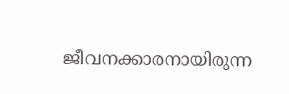ജീവനക്കാരനായിരുന്ന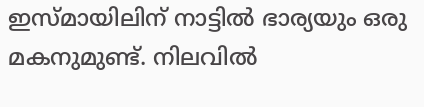ഇസ്മായിലിന് നാട്ടിൽ ഭാര്യയും ഒരു മകനുമുണ്ട്. നിലവിൽ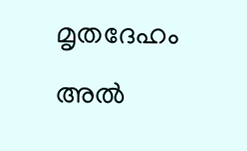മൃതദേഹം അൽ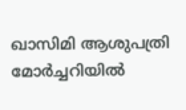ഖാസിമി ആശുപത്രി മോർച്ചറിയിൽ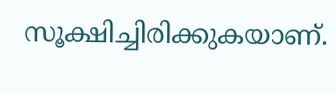സൂക്ഷിച്ചിരിക്കുകയാണ്.